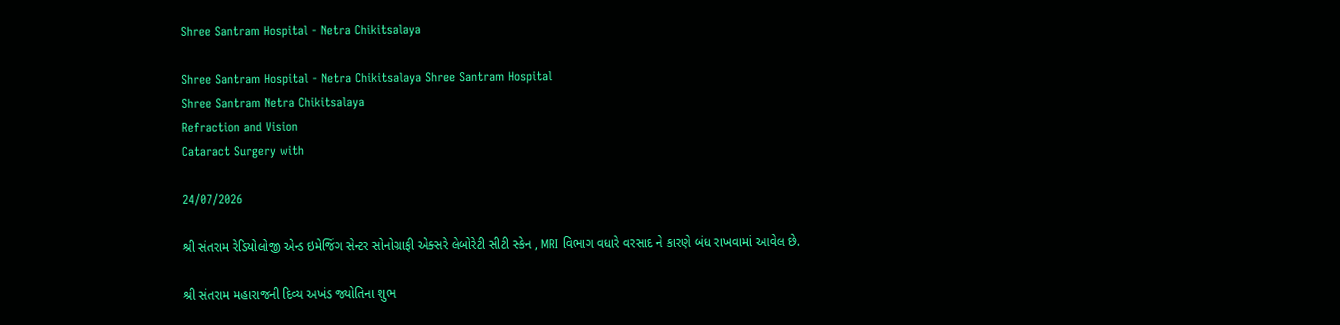Shree Santram Hospital - Netra Chikitsalaya

Shree Santram Hospital - Netra Chikitsalaya Shree Santram Hospital
Shree Santram Netra Chikitsalaya
Refraction and Vision
Cataract Surgery with

24/07/2026

શ્રી સંતરામ રેડિયોલોજી એન્ડ ઇમેજિંગ સેન્ટર સોનોગ્રાફી એક્સરે લેબોરેટી સીટી સ્કેન , MRI વિભાગ વધારે વરસાદ ને કારણે બંધ રાખવામાં આવેલ છે.

શ્રી સંતરામ મહારાજની દિવ્ય અખંડ જ્યોતિના શુભ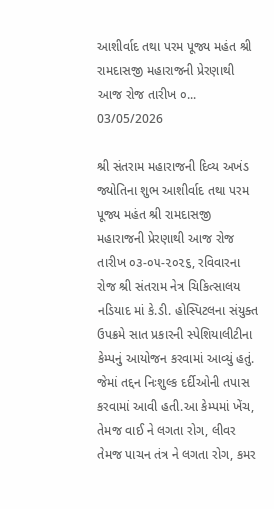આશીર્વાદ તથા પરમ પૂજ્ય મહંત શ્રી રામદાસજી મહારાજની પ્રેરણાથી આજ રોજ તારીખ ૦...
03/05/2026

શ્રી સંતરામ મહારાજની દિવ્ય અખંડ જ્યોતિના શુભ આશીર્વાદ તથા પરમ પૂજ્ય મહંત શ્રી રામદાસજી મહારાજની પ્રેરણાથી આજ રોજ તારીખ ૦૩-૦૫-૨૦૨૬, રવિવારના રોજ શ્રી સંતરામ નેત્ર ચિકિત્સાલય નડિયાદ માં કે.ડી. હોસ્પિટલના સંયુક્ત ઉપક્રમે સાત પ્રકારની સ્પેશિયાલીટીના કેમ્પનું આયોજન કરવામાં આવ્યું હતું. જેમાં તદ્દન નિઃશુલ્ક દર્દીઓની તપાસ કરવામાં આવી હતી.આ કેમ્પમાં ખેંચ, તેમજ વાઈ ને લગતા રોગ, લીવર તેમજ પાચન તંત્ર ને લગતા રોગ, કમર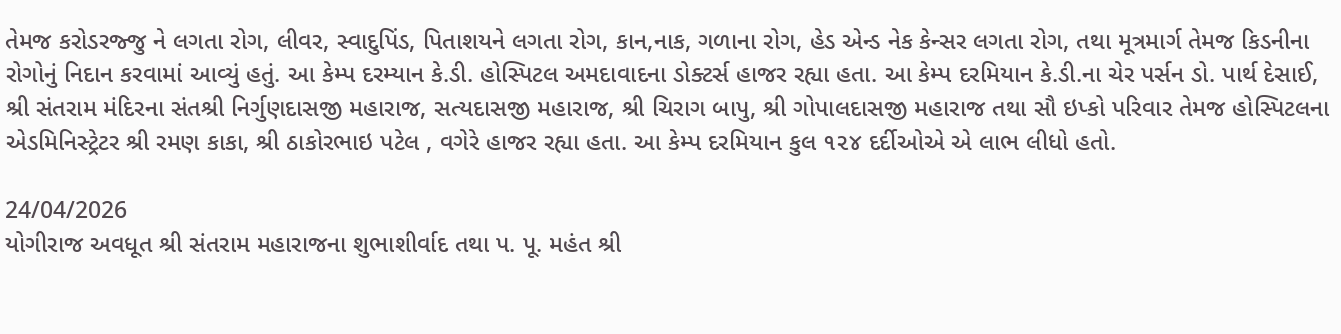તેમજ કરોડરજ્જુ ને લગતા રોગ, લીવર, સ્વાદુપિંડ, પિતાશયને લગતા રોગ, કાન,નાક, ગળાના રોગ, હેડ એન્ડ નેક કેન્સર લગતા રોગ, તથા મૂત્રમાર્ગ તેમજ કિડનીના રોગોનું નિદાન કરવામાં આવ્યું હતું. આ કેમ્પ દરમ્યાન કે.ડી. હોસ્પિટલ અમદાવાદના ડોક્ટર્સ હાજર રહ્યા હતા. આ કેમ્પ દરમિયાન કે.ડી.ના ચેર પર્સન ડો. પાર્થ દેસાઈ, શ્રી સંતરામ મંદિરના સંતશ્રી નિર્ગુણદાસજી મહારાજ, સત્યદાસજી મહારાજ, શ્રી ચિરાગ બાપુ, શ્રી ગોપાલદાસજી મહારાજ તથા સૌ ઇપ્કો પરિવાર તેમજ હોસ્પિટલના એડમિનિસ્ટ્રેટર શ્રી રમણ કાકા, શ્રી ઠાકોરભાઇ પટેલ , વગેરે હાજર રહ્યા હતા. આ કેમ્પ દરમિયાન કુલ ૧૨૪ દર્દીઓએ એ લાભ લીધો હતો.

24/04/2026
યોગીરાજ અવધૂત શ્રી સંતરામ મહારાજના શુભાશીર્વાદ તથા પ. પૂ. મહંત શ્રી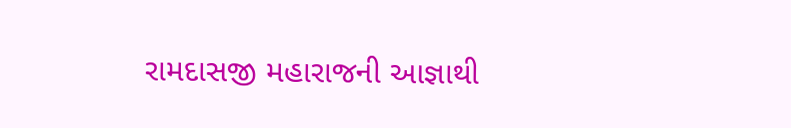રામદાસજી મહારાજની આજ્ઞાથી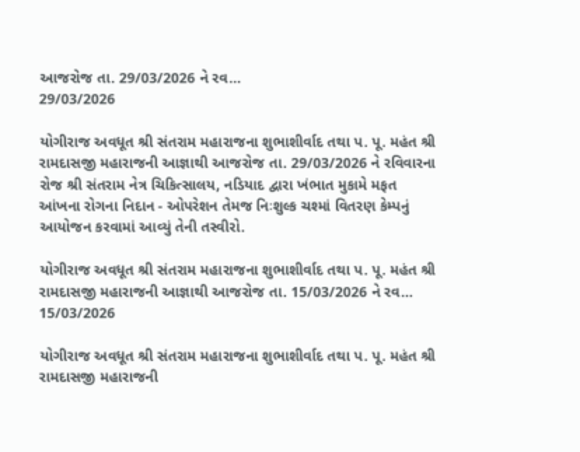આજરોજ તા. 29/03/2026 ને રવ...
29/03/2026

યોગીરાજ અવધૂત શ્રી સંતરામ મહારાજના શુભાશીર્વાદ તથા પ. પૂ. મહંત શ્રી રામદાસજી મહારાજની આજ્ઞાથી આજરોજ તા. 29/03/2026 ને રવિવારના રોજ શ્રી સંતરામ નેત્ર ચિકિત્સાલય, નડિયાદ દ્વારા ખંભાત મુકામે મફત આંખના રોગના નિદાન - ઓપરેશન તેમજ નિઃશુલ્ક ચશ્માં વિતરણ કેમ્પનું આયોજન કરવામાં આવ્યું તેની તસ્વીરો.

યોગીરાજ અવધૂત શ્રી સંતરામ મહારાજના શુભાશીર્વાદ તથા પ. પૂ. મહંત શ્રી રામદાસજી મહારાજની આજ્ઞાથી આજરોજ તા. 15/03/2026 ને રવ...
15/03/2026

યોગીરાજ અવધૂત શ્રી સંતરામ મહારાજના શુભાશીર્વાદ તથા પ. પૂ. મહંત શ્રી રામદાસજી મહારાજની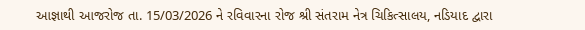આજ્ઞાથી આજરોજ તા. 15/03/2026 ને રવિવારના રોજ શ્રી સંતરામ નેત્ર ચિકિત્સાલય, નડિયાદ દ્વારા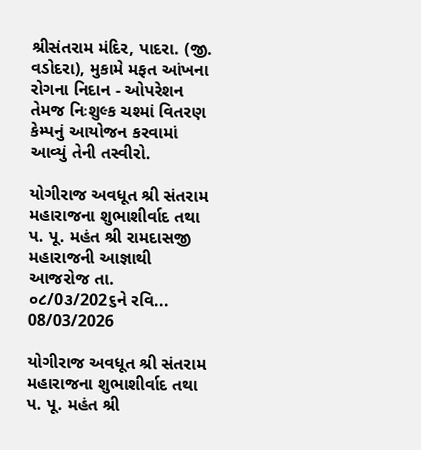શ્રીસંતરામ મંદિર, પાદરા. (જી. વડોદરા), મુકામે મફત આંખના રોગના નિદાન - ઓપરેશન તેમજ નિઃશુલ્ક ચશ્માં વિતરણ કેમ્પનું આયોજન કરવામાં આવ્યું તેની તસ્વીરો.

યોગીરાજ અવધૂત શ્રી સંતરામ મહારાજના શુભાશીર્વાદ તથા પ. પૂ. મહંત શ્રી રામદાસજી મહારાજની આજ્ઞાથી આજરોજ તા. ૦૮/0૩/202૬ને રવિ...
08/03/2026

યોગીરાજ અવધૂત શ્રી સંતરામ મહારાજના શુભાશીર્વાદ તથા પ. પૂ. મહંત શ્રી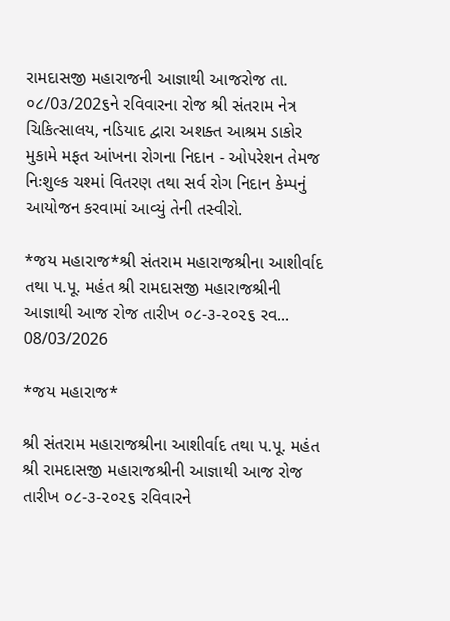રામદાસજી મહારાજની આજ્ઞાથી આજરોજ તા. ૦૮/0૩/202૬ને રવિવારના રોજ શ્રી સંતરામ નેત્ર ચિકિત્સાલય, નડિયાદ દ્વારા અશક્ત આશ્રમ ડાકોર મુકામે મફત આંખના રોગના નિદાન - ઓપરેશન તેમજ નિઃશુલ્ક ચશ્માં વિતરણ તથા સર્વ રોગ નિદાન કેમ્પનું આયોજન કરવામાં આવ્યું તેની તસ્વીરો.

*જય મહારાજ*શ્રી સંતરામ મહારાજશ્રીના આશીર્વાદ તથા પ.પૂ. મહંત શ્રી રામદાસજી મહારાજશ્રીની આજ્ઞાથી આજ રોજ તારીખ ૦૮-૩-૨૦૨૬ રવ...
08/03/2026

*જય મહારાજ*

શ્રી સંતરામ મહારાજશ્રીના આશીર્વાદ તથા પ.પૂ. મહંત શ્રી રામદાસજી મહારાજશ્રીની આજ્ઞાથી આજ રોજ તારીખ ૦૮-૩-૨૦૨૬ રવિવારને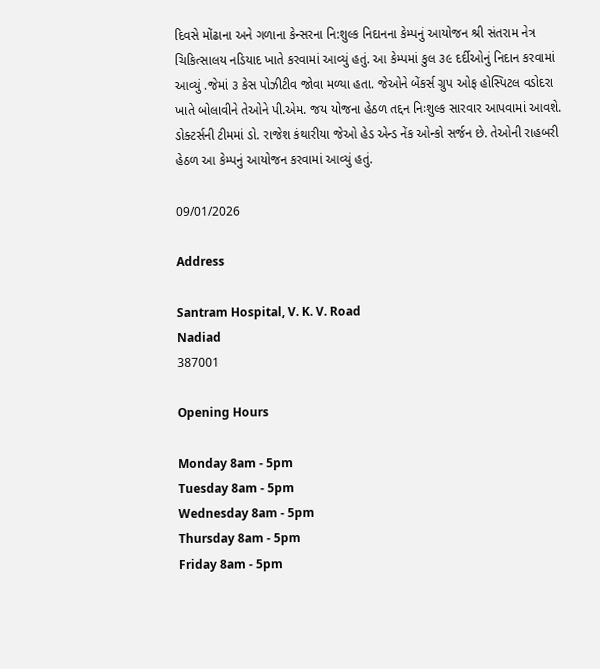દિવસે મોંઢાના અને ગળાના કેન્સરના નિ:શુલ્ક નિદાનના કેમ્પનું આયોજન શ્રી સંતરામ નેત્ર ચિકિત્સાલય નડિયાદ ખાતે કરવામાં આવ્યું હતું. આ કેમ્પમાં કુલ ૩૯ દર્દીઓનું નિદાન કરવામાં આવ્યું .જેમાં ૩ કેસ પોઝીટીવ જોવા મળ્યા હતા. જેઓને બેંકર્સ ગ્રુપ ઓફ હોસ્પિટલ વડોદરા ખાતે બોલાવીને તેઓને પી.એમ. જય યોજના હેઠળ તદ્દન નિઃશુલ્ક સારવાર આપવામાં આવશે. ડોક્ટર્સની ટીમમાં ડો. રાજેશ કંથારીયા જેઓ હેડ એન્ડ નેંક ઓન્કો સર્જન છે. તેઓની રાહબરી હેઠળ આ કેમ્પનું આયોજન કરવામાં આવ્યું હતું.

09/01/2026

Address

Santram Hospital, V. K. V. Road
Nadiad
387001

Opening Hours

Monday 8am - 5pm
Tuesday 8am - 5pm
Wednesday 8am - 5pm
Thursday 8am - 5pm
Friday 8am - 5pm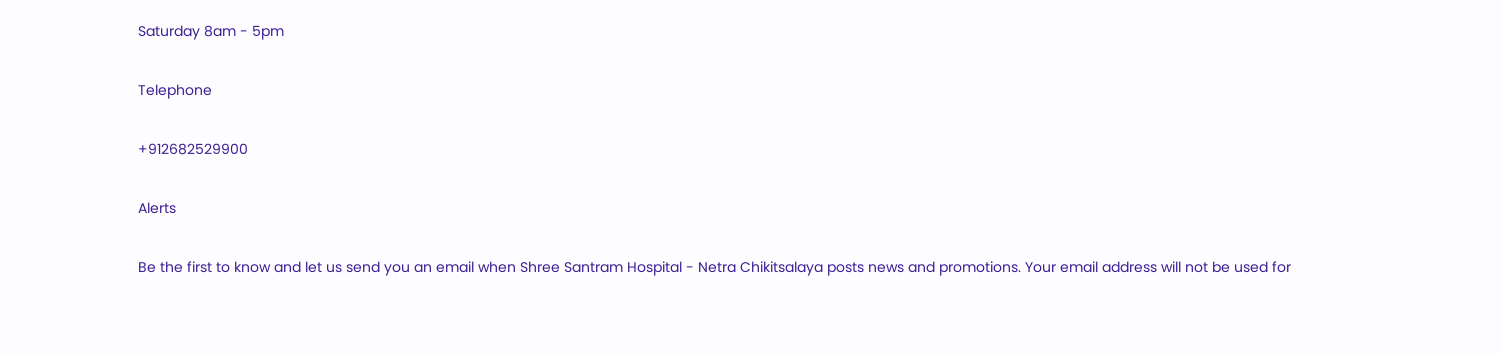Saturday 8am - 5pm

Telephone

+912682529900

Alerts

Be the first to know and let us send you an email when Shree Santram Hospital - Netra Chikitsalaya posts news and promotions. Your email address will not be used for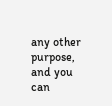any other purpose, and you can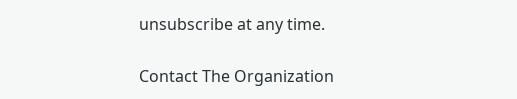unsubscribe at any time.

Contact The Organization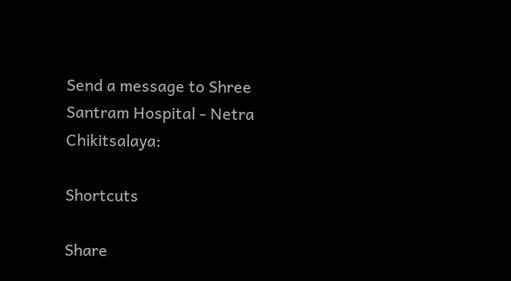Send a message to Shree Santram Hospital - Netra Chikitsalaya:

Shortcuts

Share